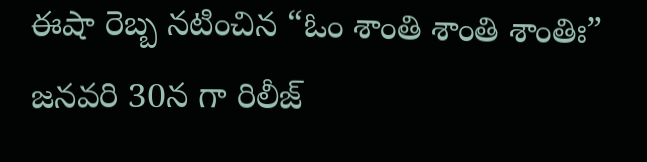ఈషా రెబ్బ నటించిన “ఓం శాంతి శాంతి శాంతిః” జనవరి 30న గా రిలీజ్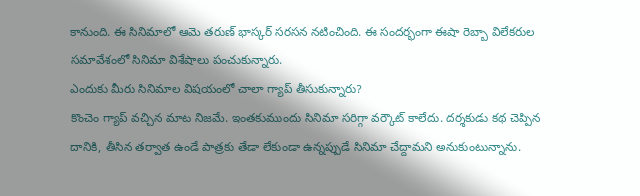కానుంది. ఈ సినిమాలో ఆమె తరుణ్ భాస్కర్ సరసన నటించింది. ఈ సందర్భంగా ఈషా రెబ్బా విలేకరుల సమావేశంలో సినిమా విశేషాలు పంచుకున్నారు.
ఎందుకు మీరు సినిమాల విషయంలో చాలా గ్యాప్ తీసుకున్నారు?
కొంచెం గ్యాప్ వచ్చిన మాట నిజమే. ఇంతకుముందు సినిమా సరిగ్గా వర్కౌట్ కాలేదు. దర్శకుడు కథ చెప్పిన దానికి, తీసిన తర్వాత ఉండే పాత్రకు తేడా లేకుండా ఉన్నప్పుడే సినిమా చేద్దామని అనుకుంటున్నాను.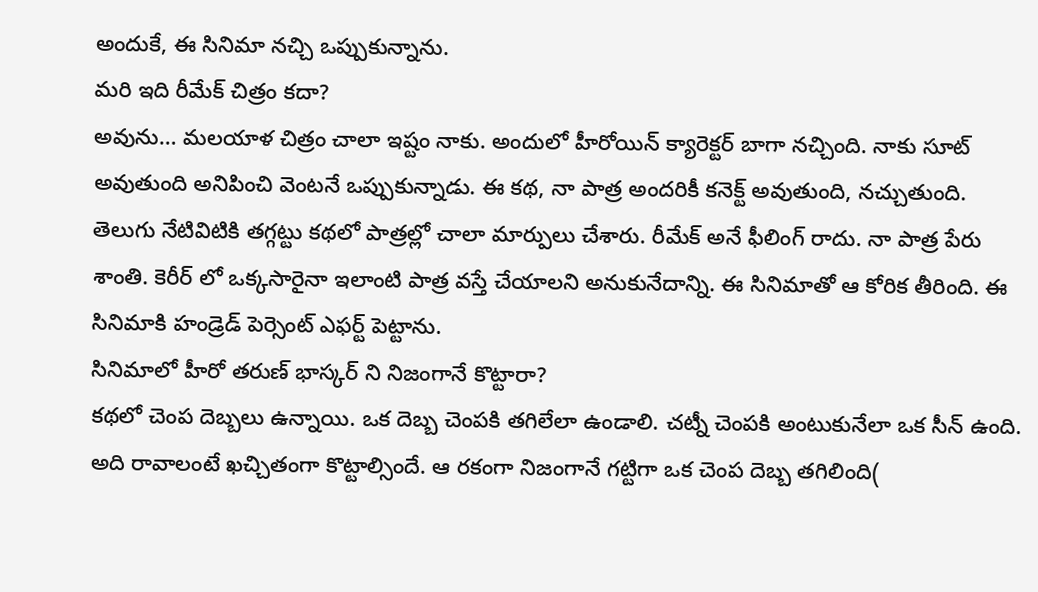అందుకే, ఈ సినిమా నచ్చి ఒప్పుకున్నాను.
మరి ఇది రీమేక్ చిత్రం కదా?
అవును… మలయాళ చిత్రం చాలా ఇష్టం నాకు. అందులో హీరోయిన్ క్యారెక్టర్ బాగా నచ్చింది. నాకు సూట్ అవుతుంది అనిపించి వెంటనే ఒప్పుకున్నాడు. ఈ కథ, నా పాత్ర అందరికీ కనెక్ట్ అవుతుంది, నచ్చుతుంది.
తెలుగు నేటివిటికి తగ్గట్టు కథలో పాత్రల్లో చాలా మార్పులు చేశారు. రీమేక్ అనే ఫీలింగ్ రాదు. నా పాత్ర పేరు శాంతి. కెరీర్ లో ఒక్కసారైనా ఇలాంటి పాత్ర వస్తే చేయాలని అనుకునేదాన్ని. ఈ సినిమాతో ఆ కోరిక తీరింది. ఈ సినిమాకి హండ్రెడ్ పెర్సెంట్ ఎఫర్ట్ పెట్టాను.
సినిమాలో హీరో తరుణ్ భాస్కర్ ని నిజంగానే కొట్టారా?
కథలో చెంప దెబ్బలు ఉన్నాయి. ఒక దెబ్బ చెంపకి తగిలేలా ఉండాలి. చట్నీ చెంపకి అంటుకునేలా ఒక సీన్ ఉంది. అది రావాలంటే ఖచ్చితంగా కొట్టాల్సిందే. ఆ రకంగా నిజంగానే గట్టిగా ఒక చెంప దెబ్బ తగిలింది(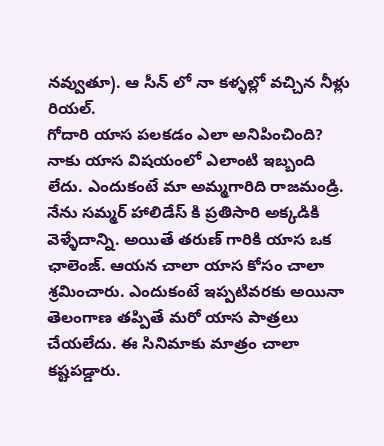నవ్వుతూ). ఆ సీన్ లో నా కళ్ళల్లో వచ్చిన నీళ్లు రియల్.
గోదారి యాస పలకడం ఎలా అనిపించింది?
నాకు యాస విషయంలో ఎలాంటి ఇబ్బంది లేదు. ఎందుకంటే మా అమ్మగారిది రాజమండ్రి. నేను సమ్మర్ హాలిడేస్ కి ప్రతిసారి అక్కడికి వెళ్ళేదాన్ని. అయితే తరుణ్ గారికి యాస ఒక ఛాలెంజ్. ఆయన చాలా యాస కోసం చాలా శ్రమించారు. ఎందుకంటే ఇప్పటివరకు అయినా తెలంగాణ తప్పితే మరో యాస పాత్రలు చేయలేదు. ఈ సినిమాకు మాత్రం చాలా కష్టపడ్డారు.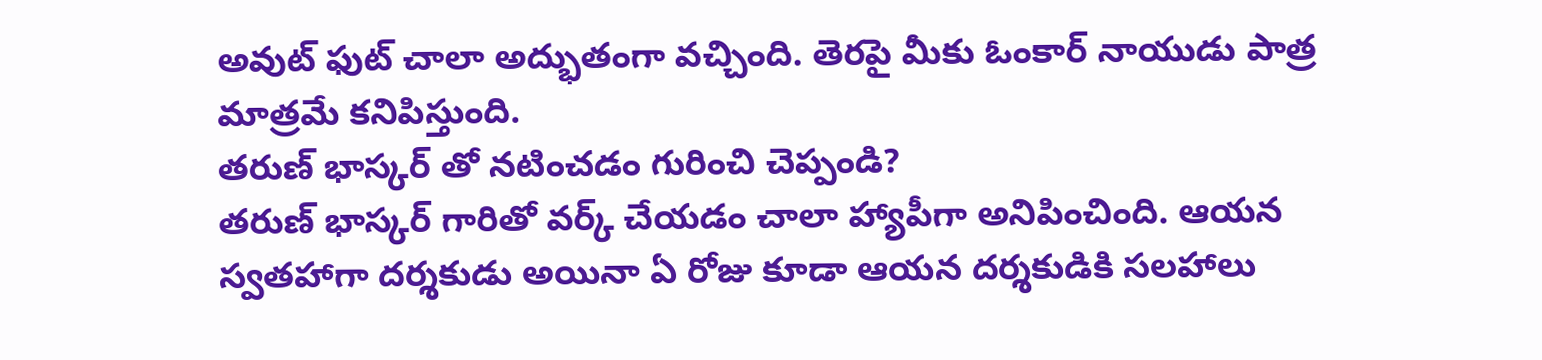అవుట్ ఫుట్ చాలా అద్భుతంగా వచ్చింది. తెరపై మీకు ఓంకార్ నాయుడు పాత్ర మాత్రమే కనిపిస్తుంది.
తరుణ్ భాస్కర్ తో నటించడం గురించి చెప్పండి?
తరుణ్ భాస్కర్ గారితో వర్క్ చేయడం చాలా హ్యాపీగా అనిపించింది. ఆయన స్వతహాగా దర్శకుడు అయినా ఏ రోజు కూడా ఆయన దర్శకుడికి సలహాలు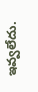ఇవ్వలేదు.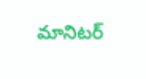మానిటర్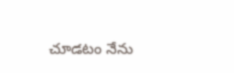చూడటం నేను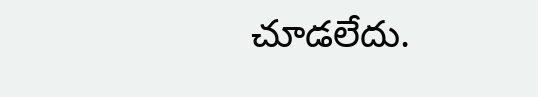చూడలేదు.